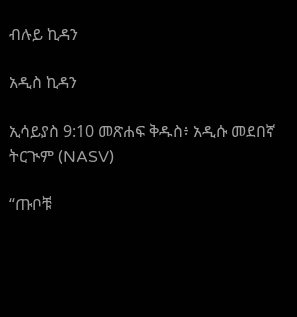ብሉይ ኪዳን

አዲስ ኪዳን

ኢሳይያስ 9:10 መጽሐፍ ቅዱስ፥ አዲሱ መደበኛ ትርጒም (NASV)

“ጡቦቹ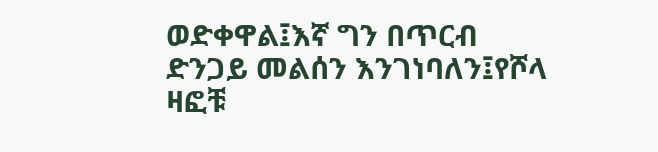ወድቀዋል፤እኛ ግን በጥርብ ድንጋይ መልሰን እንገነባለን፤የሾላ ዛፎቹ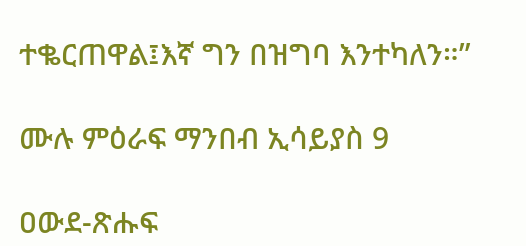ተቈርጠዋል፤እኛ ግን በዝግባ እንተካለን።”

ሙሉ ምዕራፍ ማንበብ ኢሳይያስ 9

ዐውደ-ጽሑፍ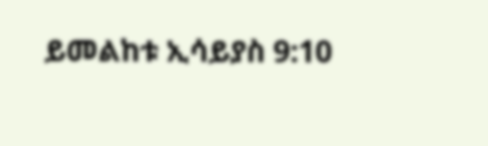ይመልከቱ ኢሳይያስ 9:10